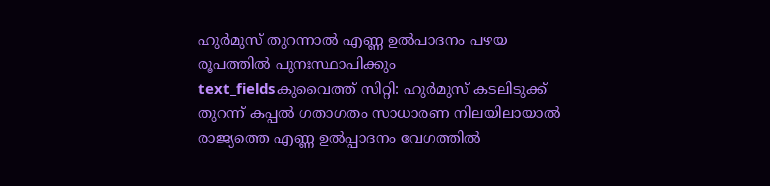ഹുർമുസ് തുറന്നാൽ എണ്ണ ഉൽപാദനം പഴയ രൂപത്തിൽ പുനഃസ്ഥാപിക്കും
text_fieldsകുവൈത്ത് സിറ്റി: ഹുർമുസ് കടലിടുക്ക് തുറന്ന് കപ്പൽ ഗതാഗതം സാധാരണ നിലയിലായാൽ രാജ്യത്തെ എണ്ണ ഉൽപ്പാദനം വേഗത്തിൽ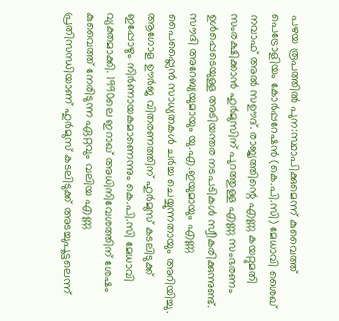പഴയ രൂപത്തിൽ പുന:സ്ഥാപിക്കുമെന്ന് കുവൈത്ത് പെട്രോളിയം കോർപ്പറേഷൻ (കെ.പി.സി) മേധാവി ശൈഖ് നവാഫ് അൽ സഊദ്. രാജ്യത്തിന്റെ എണ്ണ കയറ്റുമതി സംരക്ഷിക്കാൻ ഹുർമുസിന് പുറത്തുള്ള എണ്ണ സംഭരണം ഉൾപ്പെടെയുള്ള അടിയന്തര നടപടികൾ സ്വീകരിക്കുന്നുണ്ട്.
സൗദി അറേബ്യയുമായും യു.എ.ഇയുമായും എണ്ണ പൈപ്പ്ലൈൻ സാധ്യതകൾ ചർച്ച ചെയ്യുന്നതായും അറിയിച്ചു. ആഗോള ഊർജ വിതരണത്തിന് ഹുർമുസ് കടലിടുക്ക് ഇപ്പോഴും നിർണായകമാണെന്നും കെ.പി.സി മേധാവി വ്യക്തമാക്കി. 1990ലെ ഇറാഖ് അധിനിവേശത്തിന് ശേഷം കുവൈത്ത് നേരിടുന്ന ഏറ്റവും വലിയ എണ്ണ പ്രതിസന്ധിയാണ് ഹുർമുസ് കടലിടുക്ക് അടച്ചുപൂട്ടലെന്ന്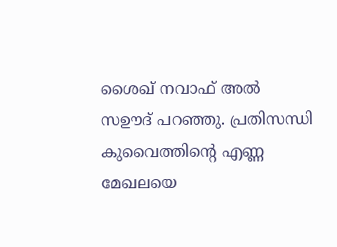ശൈഖ് നവാഫ് അൽ സഊദ് പറഞ്ഞു. പ്രതിസന്ധി കുവൈത്തിന്റെ എണ്ണ മേഖലയെ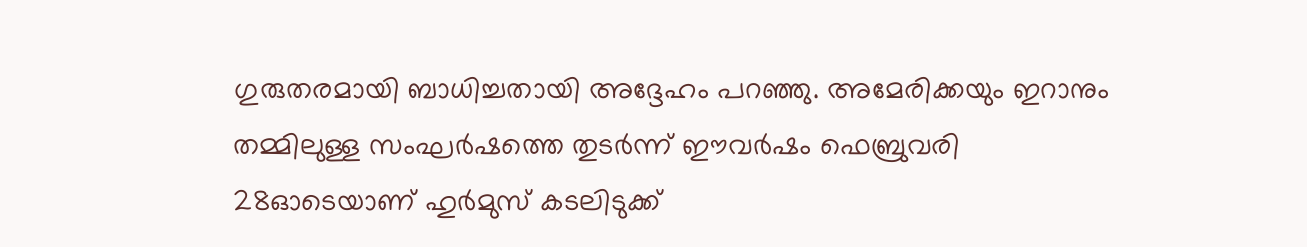ഗുരുതരമായി ബാധിച്ചതായി അദ്ദേഹം പറഞ്ഞു. അമേരിക്കയും ഇറാനും തമ്മിലുള്ള സംഘർഷത്തെ തുടർന്ന് ഈവർഷം ഫെബ്രുവരി 28ഓടെയാണ് ഹുർമുസ് കടലിടുക്ക്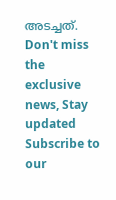അടച്ചത്.
Don't miss the exclusive news, Stay updated
Subscribe to our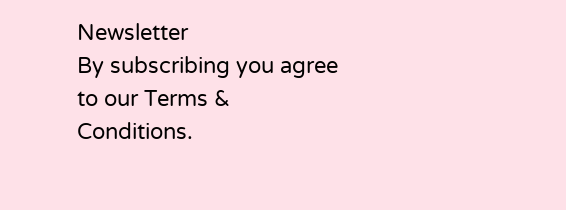Newsletter
By subscribing you agree to our Terms & Conditions.